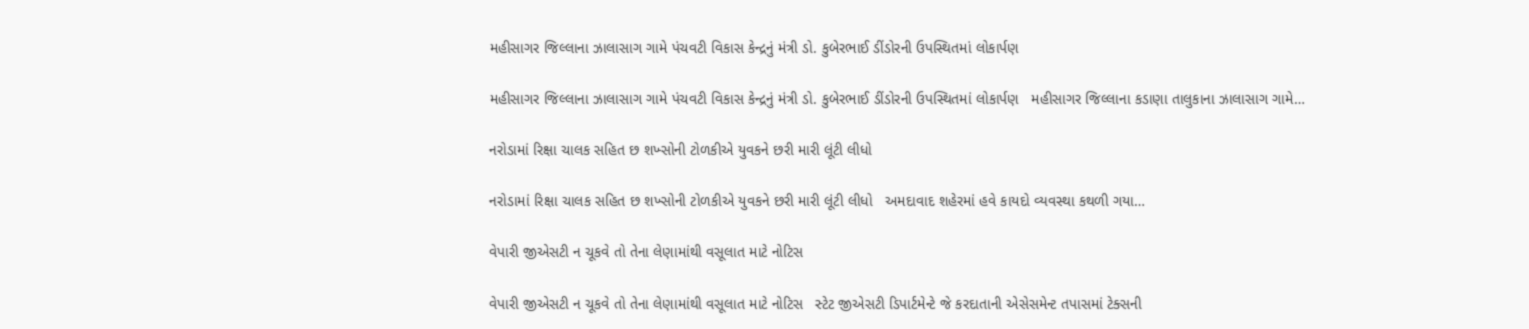મહીસાગર જિલ્લાના ઝાલાસાગ ગામે પંચવટી વિકાસ કેન્દ્રનું મંત્રી ડો. કુબેરભાઈ ડીંડોરની ઉપસ્થિતમાં લોકાર્પણ

મહીસાગર જિલ્લાના ઝાલાસાગ ગામે પંચવટી વિકાસ કેન્દ્રનું મંત્રી ડો. કુબેરભાઈ ડીંડોરની ઉપસ્થિતમાં લોકાર્પણ   મહીસાગર જિલ્લાના કડાણા તાલુકાના ઝાલાસાગ ગામે…

નરોડામાં રિક્ષા ચાલક સહિત છ શખ્સોની ટોળકીએ યુવકને છરી મારી લૂંટી લીધો

નરોડામાં રિક્ષા ચાલક સહિત છ શખ્સોની ટોળકીએ યુવકને છરી મારી લૂંટી લીધો   અમદાવાદ શહેરમાં હવે કાયદો વ્યવસ્થા કથળી ગયા…

વેપારી જીએસટી ન ચૂકવે તો તેના લેણામાંથી વસૂલાત માટે નોટિસ

વેપારી જીએસટી ન ચૂકવે તો તેના લેણામાંથી વસૂલાત માટે નોટિસ   સ્ટેટ જીએસટી ડિપાર્ટમેન્ટે જે કરદાતાની એસેસમેન્ટ તપાસમાં ટેક્સની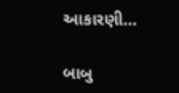આકારણી…

બાબુ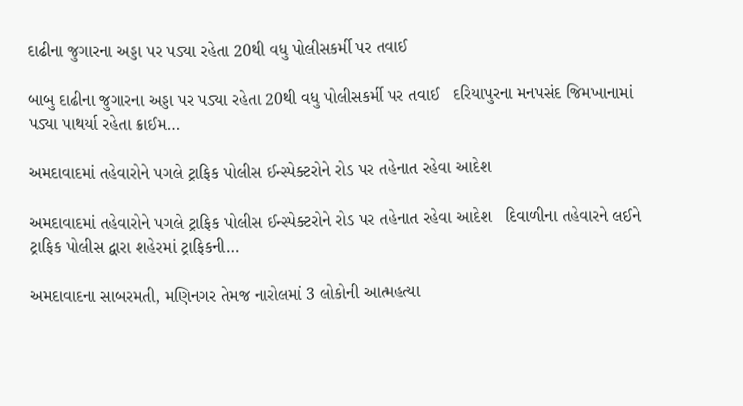દાઢીના જુગારના અડ્ડા પર પડ્યા રહેતા 20થી વધુ પોલીસકર્મી પર તવાઈ

બાબુ દાઢીના જુગારના અડ્ડા પર પડ્યા રહેતા 20થી વધુ પોલીસકર્મી પર તવાઈ   દરિયાપુરના મનપસંદ જિમખાનામાં પડ્યા પાથર્યા રહેતા ક્રાઈમ…

અમદાવાદમાં તહેવારોને પગલે ટ્રાફિક પોલીસ ઈન્સ્પેક્ટરોને રોડ પર તહેનાત રહેવા આદેશ

અમદાવાદમાં તહેવારોને પગલે ટ્રાફિક પોલીસ ઈન્સ્પેક્ટરોને રોડ પર તહેનાત રહેવા આદેશ   દિવાળીના તહેવારને લઈને ટ્રાફિક પોલીસ દ્વારા શહેરમાં ટ્રાફિકની…

અમદાવાદના સાબરમતી, મણિનગર તેમજ નારોલમાં 3 લોકોની આત્મહત્યા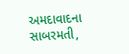અમદાવાદના સાબરમતી,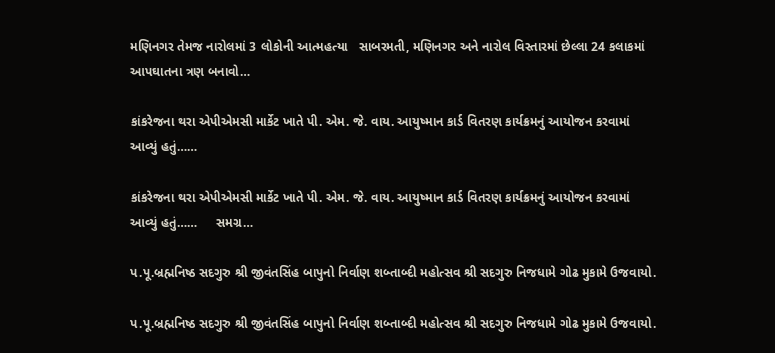મણિનગર તેમજ નારોલમાં 3 લોકોની આત્મહત્યા   સાબરમતી, મણિનગર અને નારોલ વિસ્તારમાં છેલ્લા 24 કલાકમાં આપઘાતના ત્રણ બનાવો…

કાંકરેજના થરા એપીએમસી માર્કેટ ખાતે પી. એમ. જે. વાય. આયુષ્માન કાર્ડ વિતરણ કાર્યક્રમનું આયોજન કરવામાં આવ્યું હતું……

કાંકરેજના થરા એપીએમસી માર્કેટ ખાતે પી. એમ. જે. વાય. આયુષ્માન કાર્ડ વિતરણ કાર્યક્રમનું આયોજન કરવામાં આવ્યું હતું……     સમગ્ર…

પ.પૂ.બ્રહ્મનિષ્ઠ સદગુરુ શ્રી જીવંતસિંહ બાપુનો નિર્વાણ શબ્તાબ્દી મહોત્સવ શ્રી સદગુરુ નિજધામે ગોઢ મુકામે ઉજવાયો.

પ.પૂ.બ્રહ્મનિષ્ઠ સદગુરુ શ્રી જીવંતસિંહ બાપુનો નિર્વાણ શબ્તાબ્દી મહોત્સવ શ્રી સદગુરુ નિજધામે ગોઢ મુકામે ઉજવાયો.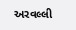અરવલ્લી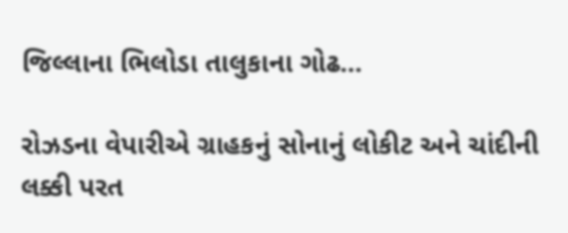જિલ્લાના ભિલોડા તાલુકાના ગોઢ…

રોઝડના વેપારીએ ગ્રાહકનું સોનાનું લોકીટ અને ચાંદીની લક્કી પરત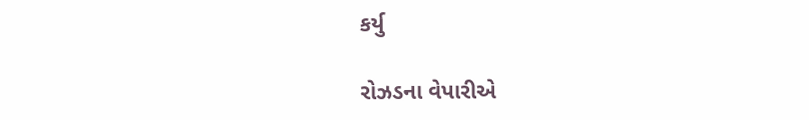કર્યુ

રોઝડના વેપારીએ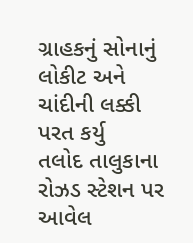ગ્રાહકનું સોનાનું લોકીટ અને ચાંદીની લક્કી પરત કર્યુ   તલોદ તાલુકાના રોઝડ સ્ટેશન પર આવેલ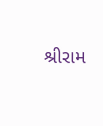શ્રીરામ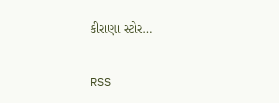કીરાણા સ્ટોર…

RSS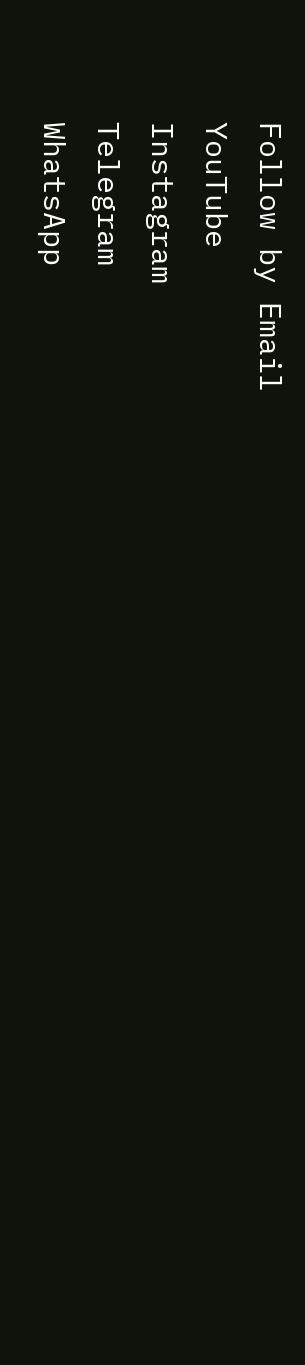Follow by Email
YouTube
Instagram
Telegram
WhatsApp